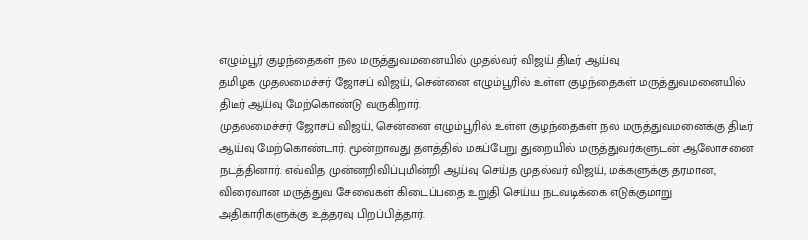எழும்பூர் குழந்தைகள் நல மருத்துவமனையில் முதல்வர் விஜய் திடீர் ஆய்வு
தமிழக முதலமைச்சர் ஜோசப் விஜய், சென்னை எழும்பூரில் உள்ள குழந்தைகள் மருத்துவமனையில் திடீர் ஆய்வு மேற்கொண்டு வருகிறார்.
முதலமைச்சர் ஜோசப் விஜய், சென்னை எழும்பூரில் உள்ள குழந்தைகள் நல மருத்துவமனைக்கு திடீர் ஆய்வு மேற்கொண்டார். மூன்றாவது தளத்தில் மகப்பேறு துறையில் மருத்துவர்களுடன் ஆலோசனை நடத்தினார். எவ்வித முன்னறிவிப்புமின்றி ஆய்வு செய்த முதல்வர் விஜய், மக்களுக்கு தரமான, விரைவான மருத்துவ சேவைகள் கிடைப்பதை உறுதி செய்ய நடவடிக்கை எடுக்குமாறு அதிகாரிகளுக்கு உத்தரவு பிறப்பித்தார்.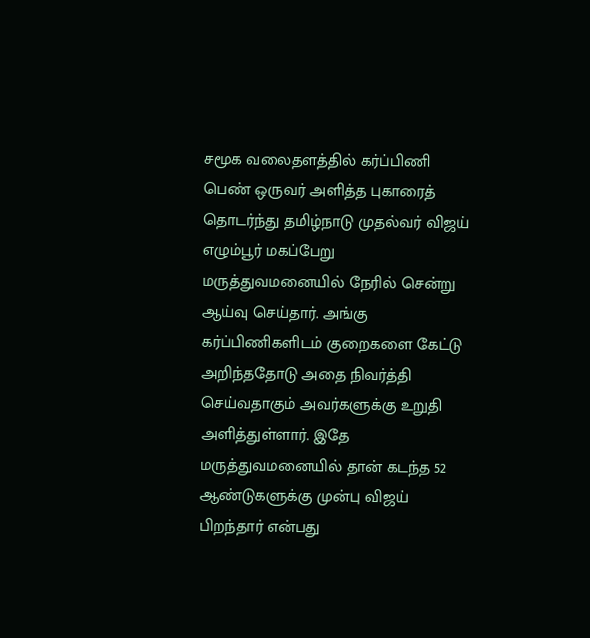சமூக வலைதளத்தில் கர்ப்பிணி பெண் ஒருவர் அளித்த புகாரைத் தொடர்ந்து தமிழ்நாடு முதல்வர் விஜய் எழும்பூர் மகப்பேறு மருத்துவமனையில் நேரில் சென்று ஆய்வு செய்தார். அங்கு கர்ப்பிணிகளிடம் குறைகளை கேட்டு அறிந்ததோடு அதை நிவர்த்தி செய்வதாகும் அவர்களுக்கு உறுதி அளித்துள்ளார். இதே மருத்துவமனையில் தான் கடந்த 52 ஆண்டுகளுக்கு முன்பு விஜய் பிறந்தார் என்பது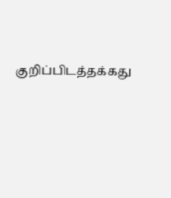குறிப்பிடத்தக்கது